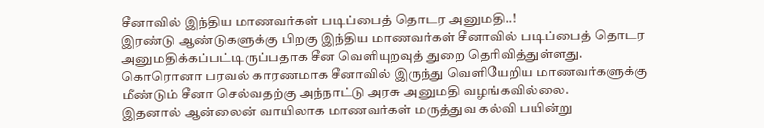சீனாவில் இந்திய மாணவர்கள் படிப்பைத் தொடர அனுமதி..!
இரண்டு ஆண்டுகளுக்கு பிறகு இந்திய மாணவர்கள் சீனாவில் படிப்பைத் தொடர அனுமதிக்கப்பட்டிருப்பதாக சீன வெளியுறவுத் துறை தெரிவித்துள்ளது. கொரொனா பரவல் காரணமாக சீனாவில் இருந்து வெளியேறிய மாணவர்களுக்கு மீண்டும் சீனா செல்வதற்கு அந்நாட்டு அரசு அனுமதி வழங்கவில்லை.
இதனால் ஆன்லைன் வாயிலாக மாணவர்கள் மருத்துவ கல்வி பயின்று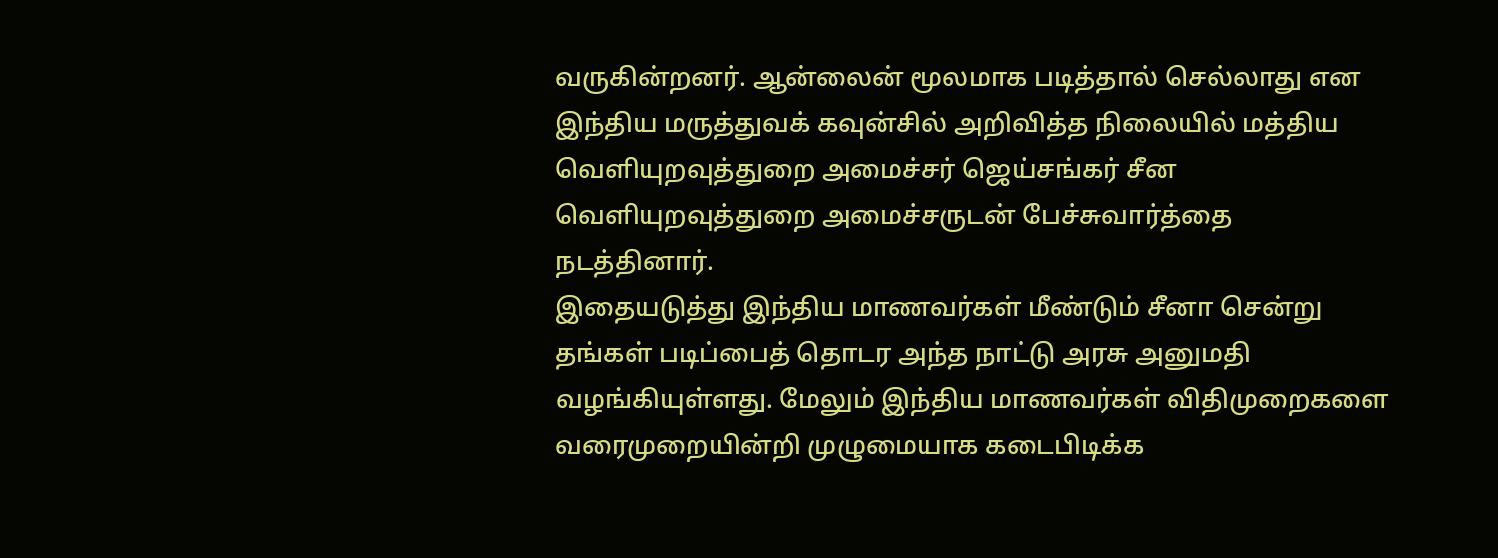வருகின்றனர். ஆன்லைன் மூலமாக படித்தால் செல்லாது என இந்திய மருத்துவக் கவுன்சில் அறிவித்த நிலையில் மத்திய வெளியுறவுத்துறை அமைச்சர் ஜெய்சங்கர் சீன வெளியுறவுத்துறை அமைச்சருடன் பேச்சுவார்த்தை நடத்தினார்.
இதையடுத்து இந்திய மாணவர்கள் மீண்டும் சீனா சென்று தங்கள் படிப்பைத் தொடர அந்த நாட்டு அரசு அனுமதி வழங்கியுள்ளது. மேலும் இந்திய மாணவர்கள் விதிமுறைகளை வரைமுறையின்றி முழுமையாக கடைபிடிக்க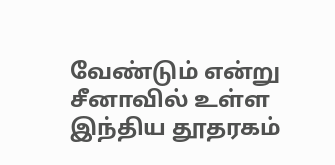வேண்டும் என்று சீனாவில் உள்ள இந்திய தூதரகம்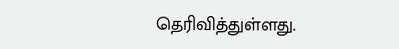தெரிவித்துள்ளது.